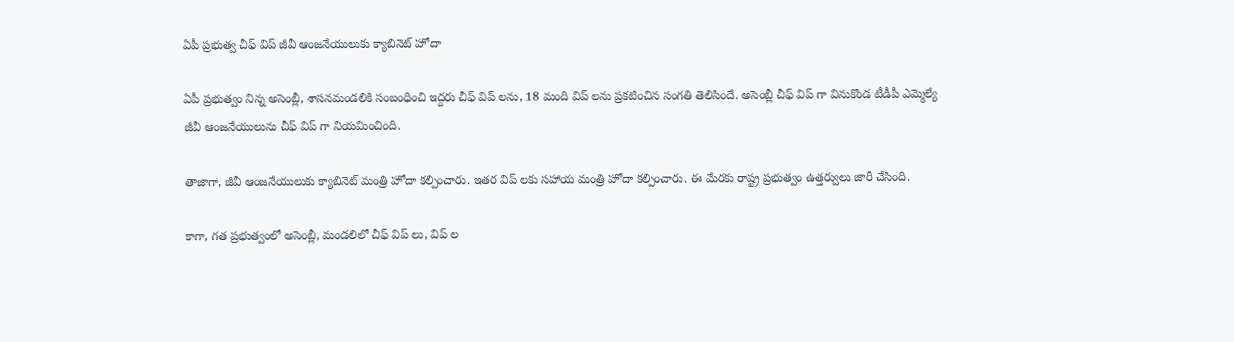ఏపీ ప్రభుత్వ చీఫ్ విప్ జీవీ ఆంజనేయులుకు క్యాబినెట్ హోదా

ఏపీ ప్రభుత్వం నిన్న అసెంబ్లీ, శాసనమండలికి సంబంధించి ఇద్దరు చీఫ్ విప్ లను, 18 మంది విప్ లను ప్రకటించిన సంగతి తెలిసిందే. అసెంబ్లీ చీఫ్ విప్ గా వినుకొండ టీడీపీ ఎమ్మెల్యే జీవీ ఆంజనేయులును చీఫ్ విప్ గా నియమించింది.

తాజాగా, జీవీ ఆంజనేయులుకు క్యాబినెట్ మంత్రి హోదా కల్పించారు. ఇతర విప్ లకు సహాయ మంత్రి హోదా కల్పించారు. ఈ మేరకు రాష్ట్ర ప్రభుత్వం ఉత్తర్వులు జారీ చేసింది.

కాగా, గత ప్రభుత్వంలో అసెంబ్లీ, మండలిలో చీఫ్ విప్ లు, విప్ ల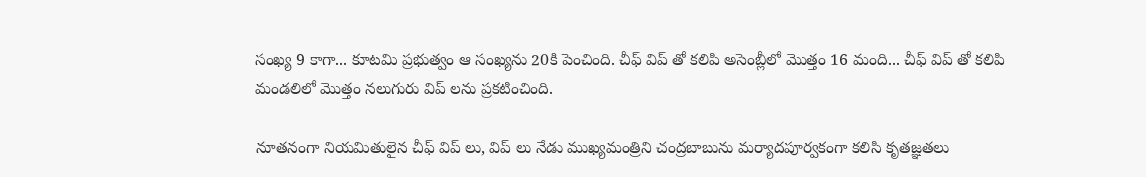సంఖ్య 9 కాగా... కూటమి ప్రభుత్వం ఆ సంఖ్యను 20కి పెంచింది. చీఫ్ విప్ తో కలిపి అసెంబ్లీలో మొత్తం 16 మంది... చీఫ్ విప్ తో కలిపి మండలిలో మొత్తం నలుగురు విప్ లను ప్రకటించింది.

నూతనంగా నియమితులైన చీఫ్ విప్ లు, విప్ లు నేడు ముఖ్యమంత్రిని చంద్రబాబును మర్యాదపూర్వకంగా కలిసి కృతజ్ఞతలు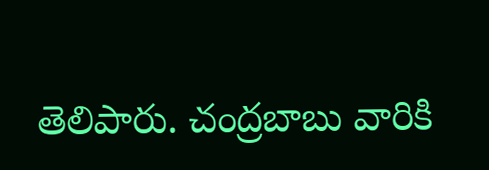తెలిపారు. చంద్రబాబు వారికి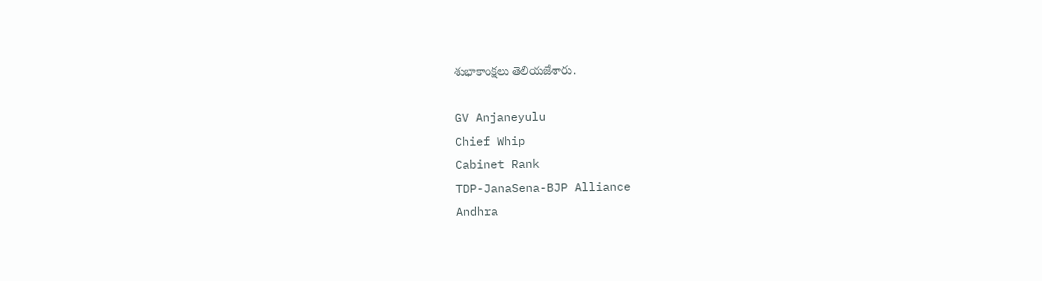శుభాకాంక్షలు తెలియజేశారు.

GV Anjaneyulu
Chief Whip
Cabinet Rank
TDP-JanaSena-BJP Alliance
Andhra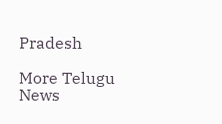Pradesh

More Telugu News